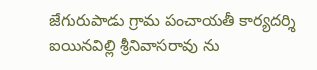జేగురుపాడు గ్రామ పంచాయతీ కార్యదర్శి ఐయినవిల్లి శ్రీనివాసరావు ను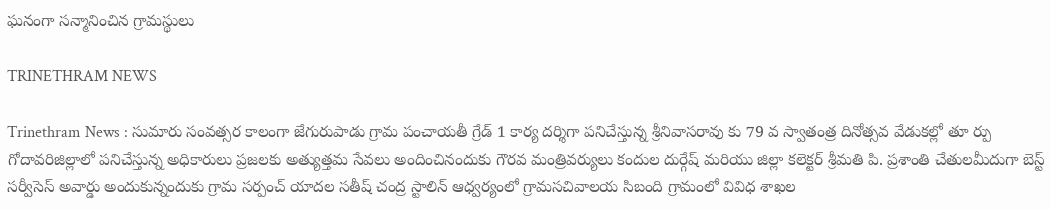ఘనంగా సన్మానించిన గ్రామస్థులు

TRINETHRAM NEWS

Trinethram News : సుమారు సంవత్సర కాలంగా జేగురుపాడు గ్రామ పంచాయతీ గ్రేడ్ 1 కార్య దర్శిగా పనిచేస్తున్న శ్రీనివాసరావు కు 79 వ స్వాతంత్ర దినోత్సవ వేడుకల్లో తూ ర్పు గోదావరిజిల్లాలో పనిచేస్తున్న అధికారులు ప్రజలకు అత్యుత్తమ సేవలు అందించినందుకు గౌరవ మంత్రివర్యులు కందుల దుర్గేష్ మరియు జిల్లా కలెక్టర్ శ్రీమతి పి. ప్రశాంతి చేతులమీదుగా బెస్ట్ సర్వీసెస్ అవార్డు అందుకున్నందుకు గ్రామ సర్పంచ్ యాదల సతీష్ చంద్ర స్టాలిన్ ఆధ్వర్యంలో గ్రామసచివాలయ సిబంది గ్రామంలో వివిధ శాఖల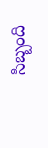సిబ్బంది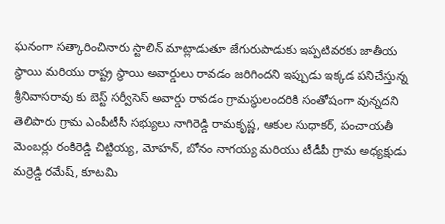ఘనంగా సత్కారించినారు స్టాలిన్ మాట్లాడుతూ జేగురుపాడుకు ఇప్పటివరకు జాతీయ స్థాయి మరియు రాష్ట్ర స్థాయి అవార్డులు రావడం జరిగిందని ఇప్పుడు ఇక్కడ పనిచేస్తున్న శ్రీనివాసరావు కు బెస్ట్ సర్వీసెస్ అవార్డు రావడం గ్రామస్థులందరికి సంతోషంగా వున్నదని తెలిపారు గ్రామ ఎంపీటీసీ సభ్యులు నాగిరెడ్డి రామకృష్ణ, ఆకుల సుధాకర్, పంచాయతీ మెంబర్లు రంకిరెడ్డి చిట్టియ్య, మోహన్, బోనం నాగయ్య మరియు టీడీపీ గ్రామ అధ్యక్షుడు మర్రెడ్డి రమేష్, కూటమి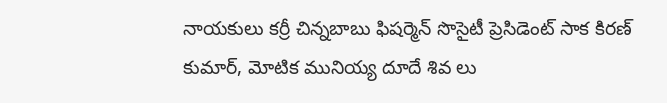నాయకులు కర్రీ చిన్నబాబు ఫిషర్మెన్ సొసైటీ ప్రెసిడెంట్ సాక కిరణ్ కుమార్, మోటిక మునియ్య దూదే శివ లు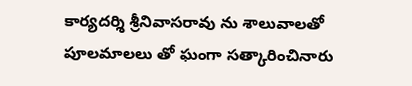కార్యదర్శి శ్రీనివాసరావు ను శాలువాలతో పూలమాలలు తో ఘంగా సత్కారించినారు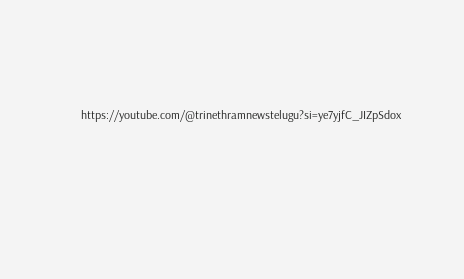https://youtube.com/@trinethramnewstelugu?si=ye7yjfC_JIZpSdox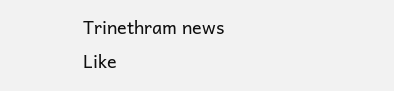Trinethram news
Like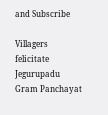and Subscribe

Villagers felicitate Jegurupadu Gram Panchayat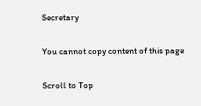Secretary

You cannot copy content of this page

Scroll to Top